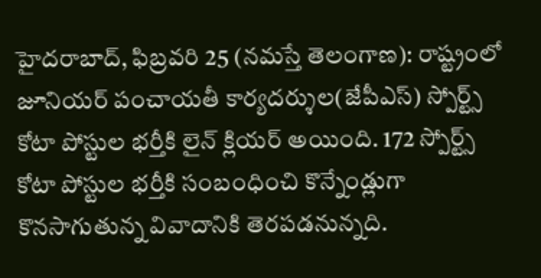హైదరాబాద్, ఫిబ్రవరి 25 (నమస్తే తెలంగాణ): రాష్ట్రంలో జూనియర్ పంచాయతీ కార్యదర్శుల(జేపీఎస్) స్పోర్ట్స్ కోటా పోస్టుల భర్తీకి లైన్ క్లియర్ అయింది. 172 స్పోర్ట్స్ కోటా పోస్టుల భర్తీకి సంబంధించి కొన్నేండ్లుగా కొనసాగుతున్న వివాదానికి తెరపడనున్నది.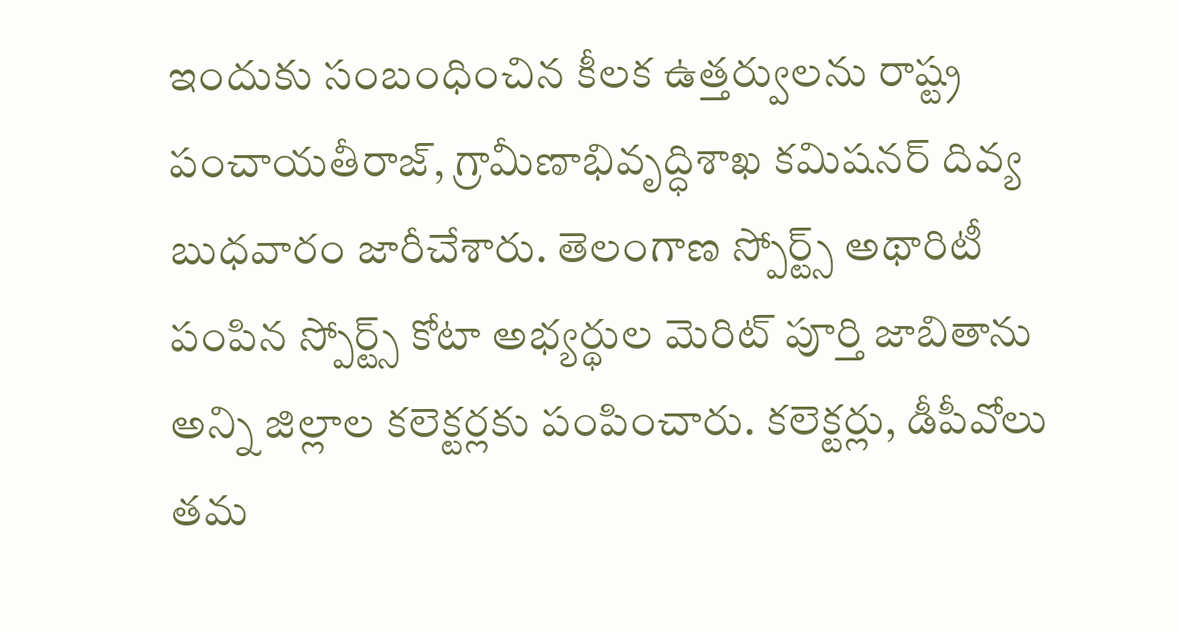ఇందుకు సంబంధించిన కీలక ఉత్తర్వులను రాష్ట్ర పంచాయతీరాజ్, గ్రామీణాభివృద్ధిశాఖ కమిషనర్ దివ్య బుధవారం జారీచేశారు. తెలంగాణ స్పోర్ట్స్ అథారిటీ పంపిన స్పోర్ట్స్ కోటా అభ్యర్థుల మెరిట్ పూర్తి జాబితాను అన్ని జిల్లాల కలెక్టర్లకు పంపించారు. కలెక్టర్లు, డీపీవోలు తమ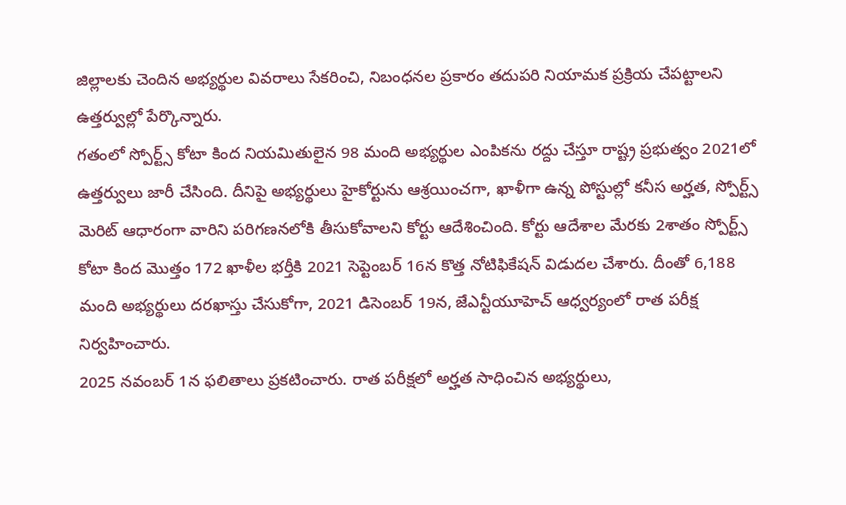జిల్లాలకు చెందిన అభ్యర్థుల వివరాలు సేకరించి, నిబంధనల ప్రకారం తదుపరి నియామక ప్రక్రియ చేపట్టాలని ఉత్తర్వుల్లో పేర్కొన్నారు.
గతంలో స్పోర్ట్స్ కోటా కింద నియమితులైన 98 మంది అభ్యర్థుల ఎంపికను రద్దు చేస్తూ రాష్ట్ర ప్రభుత్వం 2021లో ఉత్తర్వులు జారీ చేసింది. దీనిపై అభ్యర్థులు హైకోర్టును ఆశ్రయించగా, ఖాళీగా ఉన్న పోస్టుల్లో కనీస అర్హత, స్పోర్ట్స్ మెరిట్ ఆధారంగా వారిని పరిగణనలోకి తీసుకోవాలని కోర్టు ఆదేశించింది. కోర్టు ఆదేశాల మేరకు 2శాతం స్పోర్ట్స్ కోటా కింద మొత్తం 172 ఖాళీల భర్తీకి 2021 సెప్టెంబర్ 16న కొత్త నోటిఫికేషన్ విడుదల చేశారు. దీంతో 6,188 మంది అభ్యర్థులు దరఖాస్తు చేసుకోగా, 2021 డిసెంబర్ 19న, జేఎన్టీయూహెచ్ ఆధ్వర్యంలో రాత పరీక్ష నిర్వహించారు.
2025 నవంబర్ 1న ఫలితాలు ప్రకటించారు. రాత పరీక్షలో అర్హత సాధించిన అభ్యర్థులు,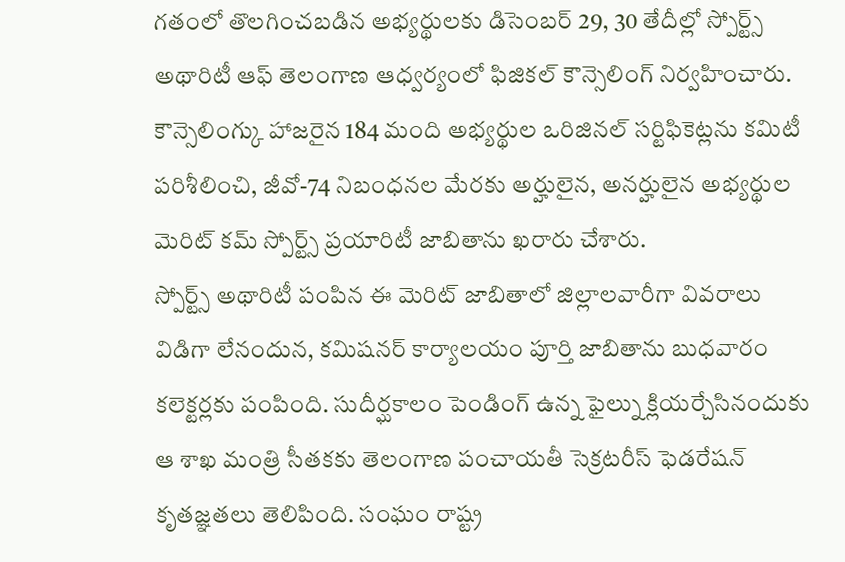గతంలో తొలగించబడిన అభ్యర్థులకు డిసెంబర్ 29, 30 తేదీల్లో స్పోర్ట్స్ అథారిటీ ఆఫ్ తెలంగాణ ఆధ్వర్యంలో ఫిజికల్ కౌన్సెలింగ్ నిర్వహించారు. కౌన్సెలింగ్కు హాజరైన 184 మంది అభ్యర్థుల ఒరిజినల్ సర్టిఫికెట్లను కమిటీ పరిశీలించి, జీవో-74 నిబంధనల మేరకు అర్హులైన, అనర్హులైన అభ్యర్థుల మెరిట్ కమ్ స్పోర్ట్స్ ప్రయారిటీ జాబితాను ఖరారు చేశారు.
స్పోర్ట్స్ అథారిటీ పంపిన ఈ మెరిట్ జాబితాలో జిల్లాలవారీగా వివరాలు విడిగా లేనందున, కమిషనర్ కార్యాలయం పూర్తి జాబితాను బుధవారం కలెక్టర్లకు పంపింది. సుదీర్ఘకాలం పెండింగ్ ఉన్న ఫైల్ను క్లియర్చేసినందుకు ఆ శాఖ మంత్రి సీతకకు తెలంగాణ పంచాయతీ సెక్రటరీస్ ఫెడరేషన్ కృతజ్ఞతలు తెలిపింది. సంఘం రాష్ట్ర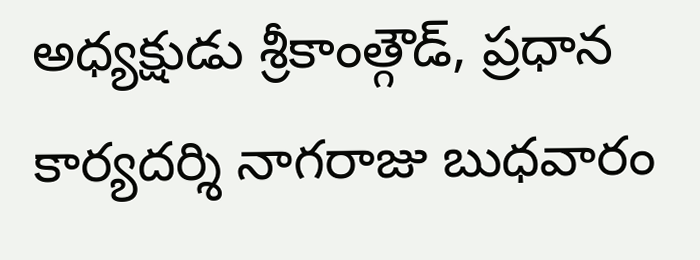అధ్యక్షుడు శ్రీకాంత్గౌడ్, ప్రధాన కార్యదర్శి నాగరాజు బుధవారం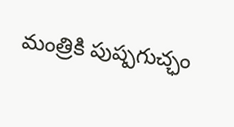మంత్రికి పుష్పగుచ్ఛం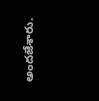అందజేశారు.